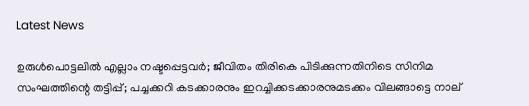Latest News

ഉരുള്‍പൊട്ടലില്‍ എല്ലാം നഷ്ടപ്പെട്ടവര്‍; ജീവിതം തിരികെ പിടിക്കുന്നതിനിടെ സിനിമ സംഘത്തിന്റെ തട്ടിപ്പ്; പച്ചക്കറി കടക്കാരനും ഇറച്ചിക്കടക്കാരനുമടക്കം വിലങ്ങാട്ടെ നാല്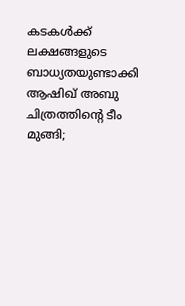കടകള്‍ക്ക് ലക്ഷങ്ങളുടെ ബാധ്യതയുണ്ടാക്കി ആഷിഖ് അബു ചിത്രത്തിന്റെ ടീം മുങ്ങി;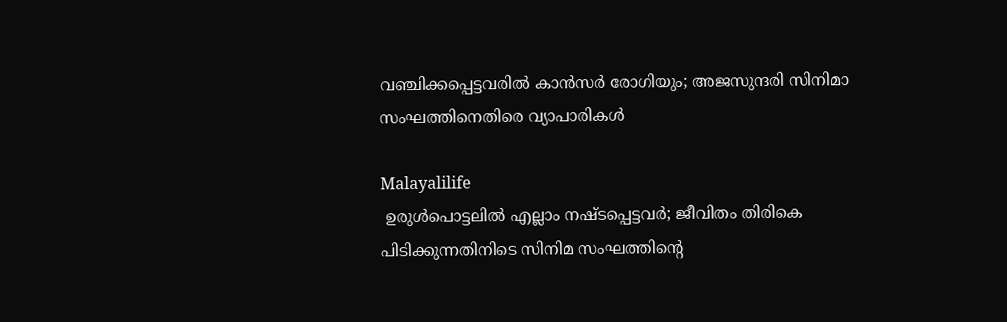വഞ്ചിക്കപ്പെട്ടവരില്‍ കാന്‍സര്‍ രോഗിയും; അജസുന്ദരി സിനിമാ സംഘത്തിനെതിരെ വ്യാപാരികള്‍

Malayalilife
 ഉരുള്‍പൊട്ടലില്‍ എല്ലാം നഷ്ടപ്പെട്ടവര്‍; ജീവിതം തിരികെ പിടിക്കുന്നതിനിടെ സിനിമ സംഘത്തിന്റെ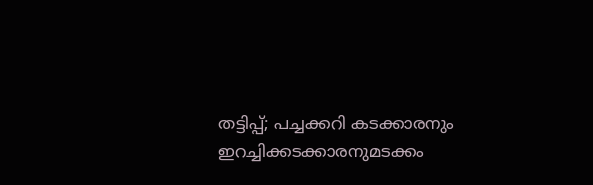തട്ടിപ്പ്; പച്ചക്കറി കടക്കാരനും ഇറച്ചിക്കടക്കാരനുമടക്കം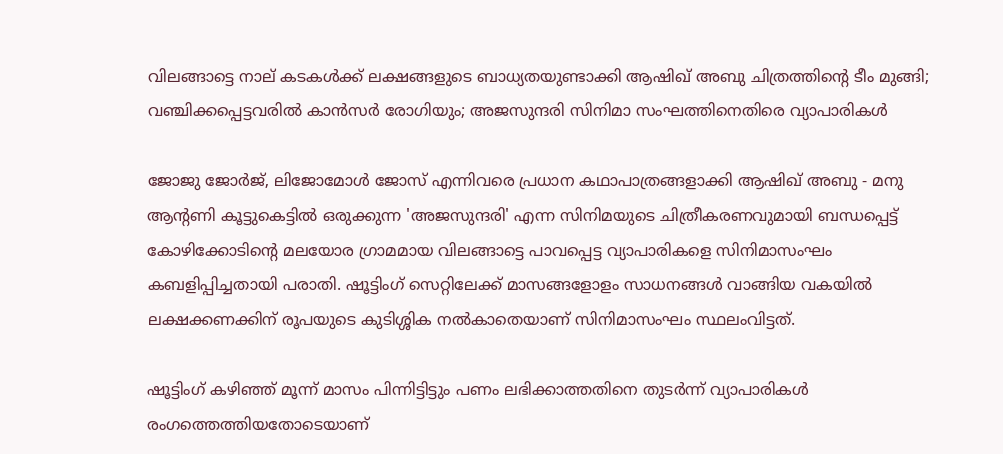വിലങ്ങാട്ടെ നാല് കടകള്‍ക്ക് ലക്ഷങ്ങളുടെ ബാധ്യതയുണ്ടാക്കി ആഷിഖ് അബു ചിത്രത്തിന്റെ ടീം മുങ്ങി; വഞ്ചിക്കപ്പെട്ടവരില്‍ കാന്‍സര്‍ രോഗിയും; അജസുന്ദരി സിനിമാ സംഘത്തിനെതിരെ വ്യാപാരികള്‍

ജോജു ജോര്‍ജ്, ലിജോമോള്‍ ജോസ് എന്നിവരെ പ്രധാന കഥാപാത്രങ്ങളാക്കി ആഷിഖ് അബു - മനു ആന്റണി കൂട്ടുകെട്ടില്‍ ഒരുക്കുന്ന 'അജസുന്ദരി' എന്ന സിനിമയുടെ ചിത്രീകരണവുമായി ബന്ധപ്പെട്ട് കോഴിക്കോടിന്റെ മലയോര ഗ്രാമമായ വിലങ്ങാട്ടെ പാവപ്പെട്ട വ്യാപാരികളെ സിനിമാസംഘം കബളിപ്പിച്ചതായി പരാതി. ഷൂട്ടിംഗ് സെറ്റിലേക്ക് മാസങ്ങളോളം സാധനങ്ങള്‍ വാങ്ങിയ വകയില്‍ ലക്ഷക്കണക്കിന് രൂപയുടെ കുടിശ്ശിക നല്‍കാതെയാണ് സിനിമാസംഘം സ്ഥലംവിട്ടത്.

ഷൂട്ടിംഗ് കഴിഞ്ഞ് മൂന്ന് മാസം പിന്നിട്ടിട്ടും പണം ലഭിക്കാത്തതിനെ തുടര്‍ന്ന് വ്യാപാരികള്‍ രംഗത്തെത്തിയതോടെയാണ്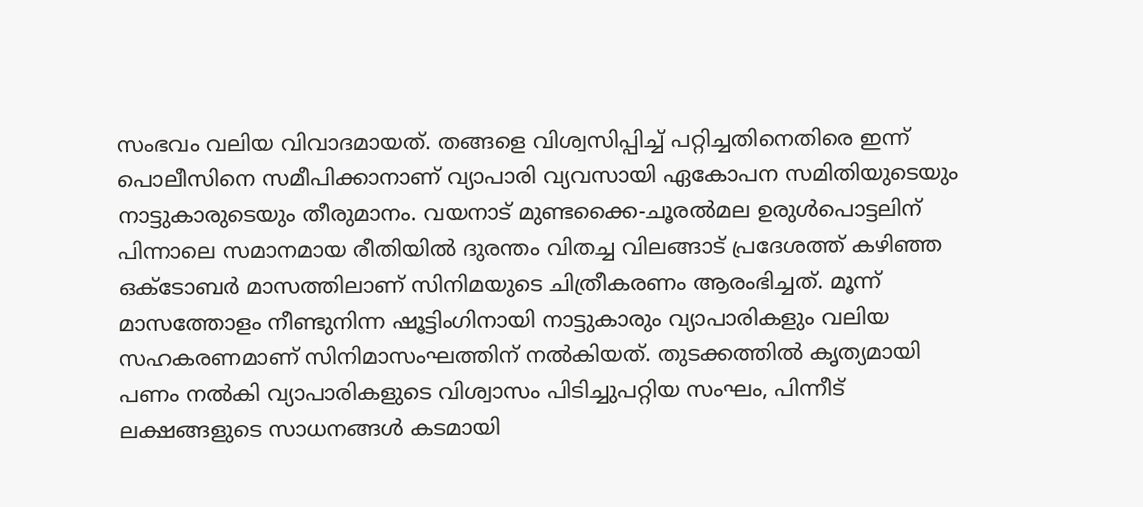സംഭവം വലിയ വിവാദമായത്. തങ്ങളെ വിശ്വസിപ്പിച്ച് പറ്റിച്ചതിനെതിരെ ഇന്ന് പൊലീസിനെ സമീപിക്കാനാണ് വ്യാപാരി വ്യവസായി ഏകോപന സമിതിയുടെയും നാട്ടുകാരുടെയും തീരുമാനം. വയനാട് മുണ്ടക്കൈ-ചൂരല്‍മല ഉരുള്‍പൊട്ടലിന് പിന്നാലെ സമാനമായ രീതിയില്‍ ദുരന്തം വിതച്ച വിലങ്ങാട് പ്രദേശത്ത് കഴിഞ്ഞ ഒക്ടോബര്‍ മാസത്തിലാണ് സിനിമയുടെ ചിത്രീകരണം ആരംഭിച്ചത്. മൂന്ന് മാസത്തോളം നീണ്ടുനിന്ന ഷൂട്ടിംഗിനായി നാട്ടുകാരും വ്യാപാരികളും വലിയ സഹകരണമാണ് സിനിമാസംഘത്തിന് നല്‍കിയത്. തുടക്കത്തില്‍ കൃത്യമായി പണം നല്‍കി വ്യാപാരികളുടെ വിശ്വാസം പിടിച്ചുപറ്റിയ സംഘം, പിന്നീട് ലക്ഷങ്ങളുടെ സാധനങ്ങള്‍ കടമായി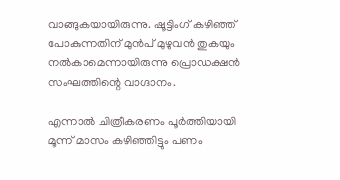വാങ്ങുകയായിരുന്നു. ഷൂട്ടിംഗ് കഴിഞ്ഞ് പോകുന്നതിന് മുന്‍പ് മുഴുവന്‍ തുകയും നല്‍കാമെന്നായിരുന്നു പ്രൊഡക്ഷന്‍ സംഘത്തിന്റെ വാഗ്ദാനം.

എന്നാല്‍ ചിത്രീകരണം പൂര്‍ത്തിയായി മൂന്ന് മാസം കഴിഞ്ഞിട്ടും പണം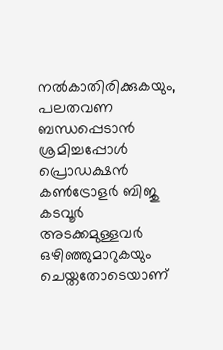നല്‍കാതിരിക്കുകയും, പലതവണ ബന്ധപ്പെടാന്‍ ശ്രമിച്ചപ്പോള്‍ പ്രൊഡക്ഷന്‍ കണ്‍ട്രോളര്‍ ബിജു കടവൂര്‍ അടക്കമുള്ളവര്‍ ഒഴിഞ്ഞുമാറുകയും ചെയ്തതോടെയാണ്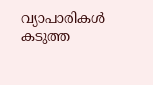വ്യാപാരികള്‍ കടുത്ത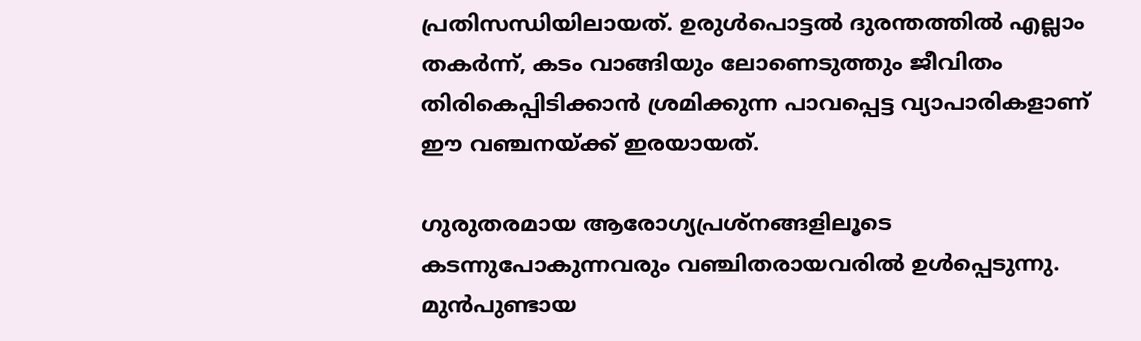പ്രതിസന്ധിയിലായത്. ഉരുള്‍പൊട്ടല്‍ ദുരന്തത്തില്‍ എല്ലാം തകര്‍ന്ന്, കടം വാങ്ങിയും ലോണെടുത്തും ജീവിതം തിരികെപ്പിടിക്കാന്‍ ശ്രമിക്കുന്ന പാവപ്പെട്ട വ്യാപാരികളാണ് ഈ വഞ്ചനയ്ക്ക് ഇരയായത്.

ഗുരുതരമായ ആരോഗ്യപ്രശ്നങ്ങളിലൂടെ കടന്നുപോകുന്നവരും വഞ്ചിതരായവരില്‍ ഉള്‍പ്പെടുന്നു. മുന്‍പുണ്ടായ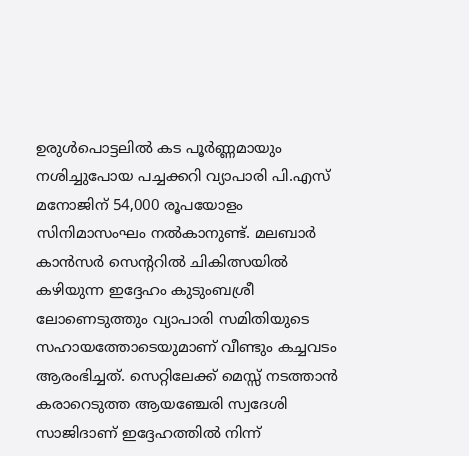ഉരുള്‍പൊട്ടലില്‍ കട പൂര്‍ണ്ണമായും നശിച്ചുപോയ പച്ചക്കറി വ്യാപാരി പി.എസ് മനോജിന് 54,000 രൂപയോളം സിനിമാസംഘം നല്‍കാനുണ്ട്. മലബാര്‍ കാന്‍സര്‍ സെന്ററില്‍ ചികിത്സയില്‍ കഴിയുന്ന ഇദ്ദേഹം കുടുംബശ്രീ ലോണെടുത്തും വ്യാപാരി സമിതിയുടെ സഹായത്തോടെയുമാണ് വീണ്ടും കച്ചവടം ആരംഭിച്ചത്. സെറ്റിലേക്ക് മെസ്സ് നടത്താന്‍ കരാറെടുത്ത ആയഞ്ചേരി സ്വദേശി സാജിദാണ് ഇദ്ദേഹത്തില്‍ നിന്ന്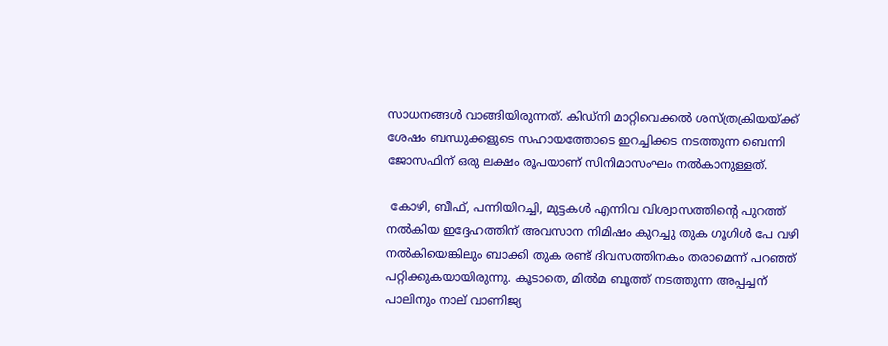സാധനങ്ങള്‍ വാങ്ങിയിരുന്നത്. കിഡ്നി മാറ്റിവെക്കല്‍ ശസ്ത്രക്രിയയ്ക്ക് ശേഷം ബന്ധുക്കളുടെ സഹായത്തോടെ ഇറച്ചിക്കട നടത്തുന്ന ബെന്നി ജോസഫിന് ഒരു ലക്ഷം രൂപയാണ് സിനിമാസംഘം നല്‍കാനുള്ളത്.

 കോഴി, ബീഫ്, പന്നിയിറച്ചി, മുട്ടകള്‍ എന്നിവ വിശ്വാസത്തിന്റെ പുറത്ത് നല്‍കിയ ഇദ്ദേഹത്തിന് അവസാന നിമിഷം കുറച്ചു തുക ഗൂഗിള്‍ പേ വഴി നല്‍കിയെങ്കിലും ബാക്കി തുക രണ്ട് ദിവസത്തിനകം തരാമെന്ന് പറഞ്ഞ് പറ്റിക്കുകയായിരുന്നു. കൂടാതെ, മില്‍മ ബൂത്ത് നടത്തുന്ന അപ്പച്ചന് പാലിനും നാല് വാണിജ്യ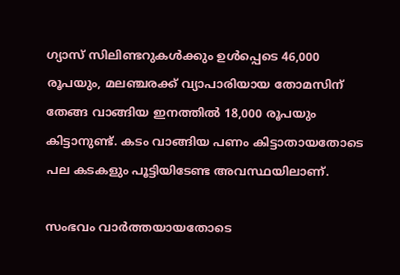ഗ്യാസ് സിലിണ്ടറുകള്‍ക്കും ഉള്‍പ്പെടെ 46,000 രൂപയും, മലഞ്ചരക്ക് വ്യാപാരിയായ തോമസിന് തേങ്ങ വാങ്ങിയ ഇനത്തില്‍ 18,000 രൂപയും കിട്ടാനുണ്ട്. കടം വാങ്ങിയ പണം കിട്ടാതായതോടെ പല കടകളും പൂട്ടിയിടേണ്ട അവസ്ഥയിലാണ്.

സംഭവം വാര്‍ത്തയായതോടെ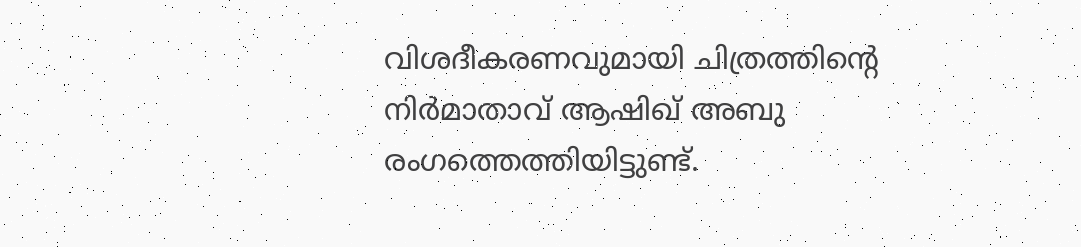വിശദീകരണവുമായി ചിത്രത്തിന്റെ നിര്‍മാതാവ് ആഷിഖ് അബു രംഗത്തെത്തിയിട്ടുണ്ട്.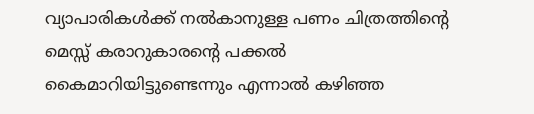വ്യാപാരികള്‍ക്ക് നല്‍കാനുള്ള പണം ചിത്രത്തിന്റെ മെസ്സ് കരാറുകാരന്റെ പക്കല്‍ കൈമാറിയിട്ടുണ്ടെന്നും എന്നാല്‍ കഴിഞ്ഞ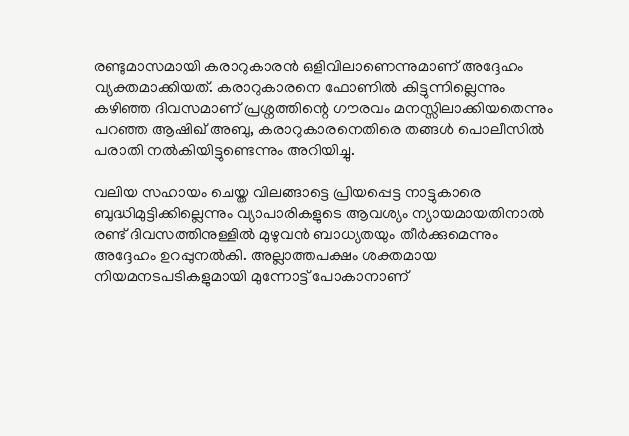രണ്ടുമാസമായി കരാറുകാരന്‍ ഒളിവിലാണെന്നുമാണ് അദ്ദേഹം വ്യക്തമാക്കിയത്. കരാറുകാരനെ ഫോണില്‍ കിട്ടുന്നില്ലെന്നും കഴിഞ്ഞ ദിവസമാണ് പ്രശ്നത്തിന്റെ ഗൗരവം മനസ്സിലാക്കിയതെന്നും പറഞ്ഞ ആഷിഖ് അബു, കരാറുകാരനെതിരെ തങ്ങള്‍ പൊലീസില്‍ പരാതി നല്‍കിയിട്ടുണ്ടെന്നും അറിയിച്ചു.

വലിയ സഹായം ചെയ്ത വിലങ്ങാട്ടെ പ്രിയപ്പെട്ട നാട്ടുകാരെ ബുദ്ധിമുട്ടിക്കില്ലെന്നും വ്യാപാരികളുടെ ആവശ്യം ന്യായമായതിനാല്‍ രണ്ട് ദിവസത്തിനുള്ളില്‍ മുഴുവന്‍ ബാധ്യതയും തീര്‍ക്കുമെന്നും അദ്ദേഹം ഉറപ്പുനല്‍കി. അല്ലാത്തപക്ഷം ശക്തമായ നിയമനടപടികളുമായി മുന്നോട്ട് പോകാനാണ്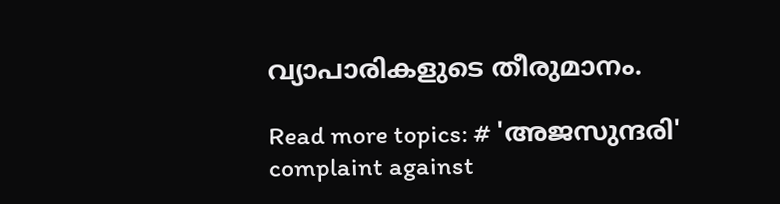വ്യാപാരികളുടെ തീരുമാനം.

Read more topics: # 'അജസുന്ദരി'
complaint against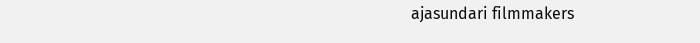ajasundari filmmakers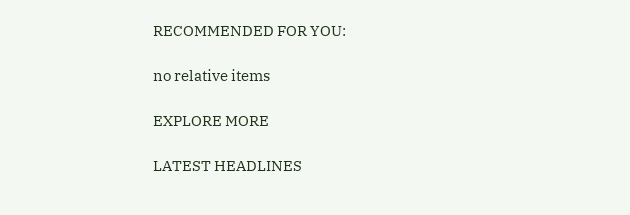RECOMMENDED FOR YOU:

no relative items

EXPLORE MORE

LATEST HEADLINES